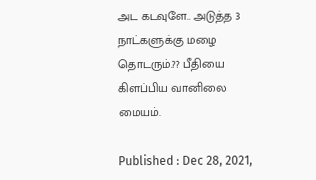அட கடவுளே.. அடுத்த 3 நாட்களுக்கு மழை தொடரும்.?? பீதியை கிளப்பிய வானிலை மையம்.

Published : Dec 28, 2021,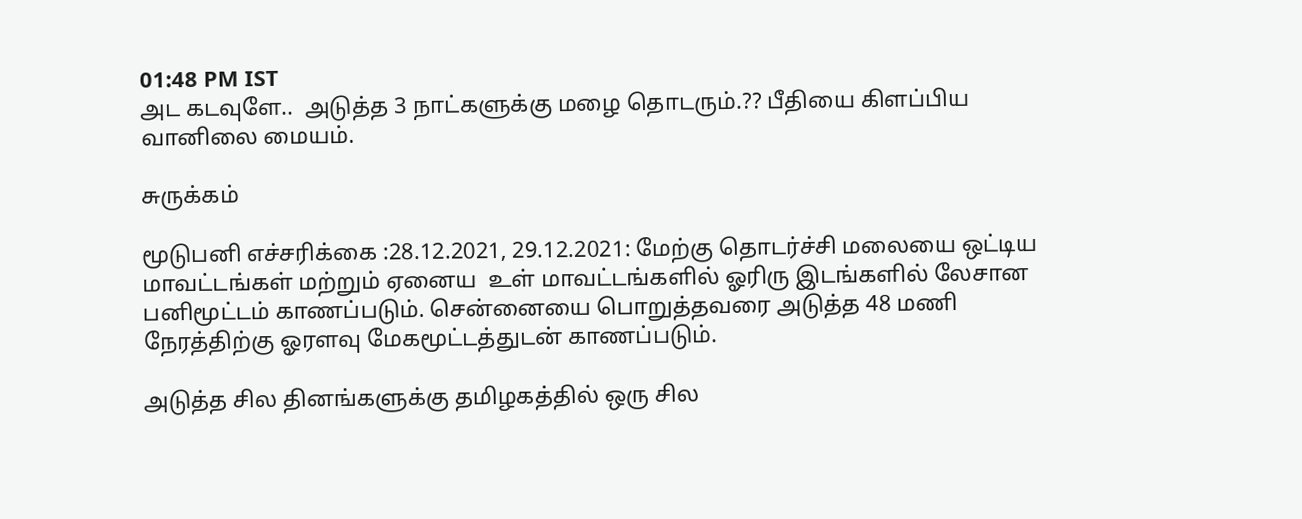01:48 PM IST
அட கடவுளே..  அடுத்த 3 நாட்களுக்கு மழை தொடரும்.?? பீதியை கிளப்பிய வானிலை மையம்.

சுருக்கம்

மூடுபனி எச்சரிக்கை :28.12.2021, 29.12.2021: மேற்கு தொடர்ச்சி மலையை ஒட்டிய மாவட்டங்கள் மற்றும் ஏனைய  உள் மாவட்டங்களில் ஓரிரு இடங்களில் லேசான பனிமூட்டம் காணப்படும். சென்னையை பொறுத்தவரை அடுத்த 48 மணி நேரத்திற்கு ஓரளவு மேகமூட்டத்துடன் காணப்படும்.

அடுத்த சில தினங்களுக்கு தமிழகத்தில் ஒரு சில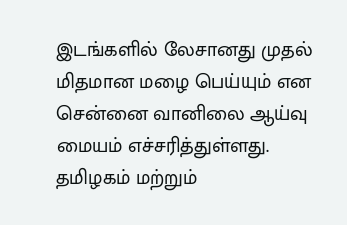இடங்களில் லேசானது முதல் மிதமான மழை பெய்யும் என சென்னை வானிலை ஆய்வு மையம் எச்சரித்துள்ளது.  தமிழகம் மற்றும்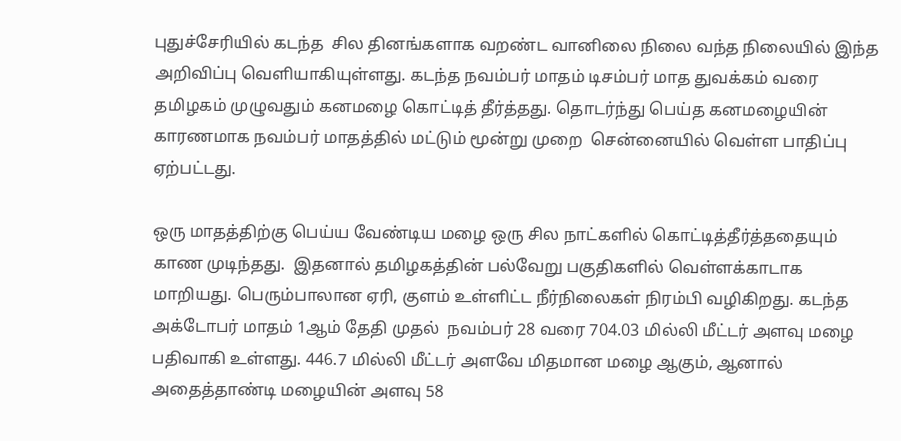புதுச்சேரியில் கடந்த  சில தினங்களாக வறண்ட வானிலை நிலை வந்த நிலையில் இந்த அறிவிப்பு வெளியாகியுள்ளது. கடந்த நவம்பர் மாதம் டிசம்பர் மாத துவக்கம் வரை தமிழகம் முழுவதும் கனமழை கொட்டித் தீர்த்தது. தொடர்ந்து பெய்த கனமழையின் காரணமாக நவம்பர் மாதத்தில் மட்டும் மூன்று முறை  சென்னையில் வெள்ள பாதிப்பு ஏற்பட்டது.

ஒரு மாதத்திற்கு பெய்ய வேண்டிய மழை ஒரு சில நாட்களில் கொட்டித்தீர்த்ததையும் காண முடிந்தது.  இதனால் தமிழகத்தின் பல்வேறு பகுதிகளில் வெள்ளக்காடாக மாறியது. பெரும்பாலான ஏரி, குளம் உள்ளிட்ட நீர்நிலைகள் நிரம்பி வழிகிறது. கடந்த அக்டோபர் மாதம் 1ஆம் தேதி முதல்  நவம்பர் 28 வரை 704.03 மில்லி மீட்டர் அளவு மழை பதிவாகி உள்ளது. 446.7 மில்லி மீட்டர் அளவே மிதமான மழை ஆகும், ஆனால் அதைத்தாண்டி மழையின் அளவு 58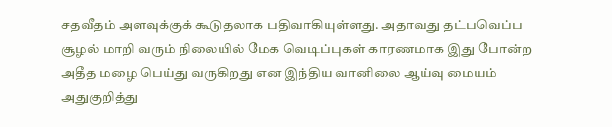சதவீதம் அளவுக்குக் கூடுதலாக பதிவாகியுள்ளது. அதாவது தட்பவெப்ப சூழல் மாறி வரும் நிலையில் மேக வெடிப்புகள் காரணமாக இது போன்ற அதீத மழை பெய்து வருகிறது என இந்திய வானிலை ஆய்வு மையம் அதுகுறித்து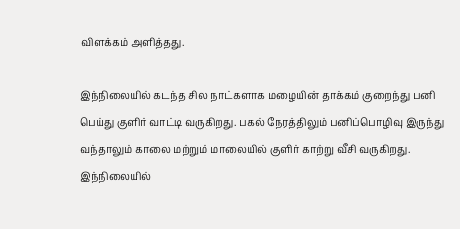விளக்கம் அளித்தது.

இந்நிலையில் கடந்த சில நாட்களாக மழையின் தாக்கம் குறைந்து பனி பெய்து குளிர் வாட்டி வருகிறது. பகல் நேரத்திலும் பனிப்பொழிவு இருந்து வந்தாலும் காலை மற்றும் மாலையில் குளிர் காற்று வீசி வருகிறது. இந்நிலையில்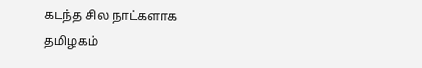கடந்த சில நாட்களாக தமிழகம்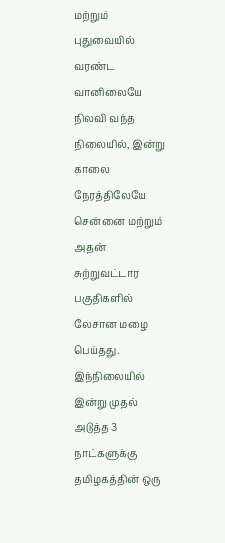மற்றும் புதுவையில் வரண்ட வானிலையே நிலவி வந்த நிலையில், இன்று காலை நேரத்திலேயே சென்னை மற்றும் அதன் சுற்றுவட்டார பகுதிகளில் லேசான மழை பெய்தது. இந்நிலையில் இன்று முதல் அடுத்த 3 நாட்களுக்கு தமிழகத்தின் ஒரு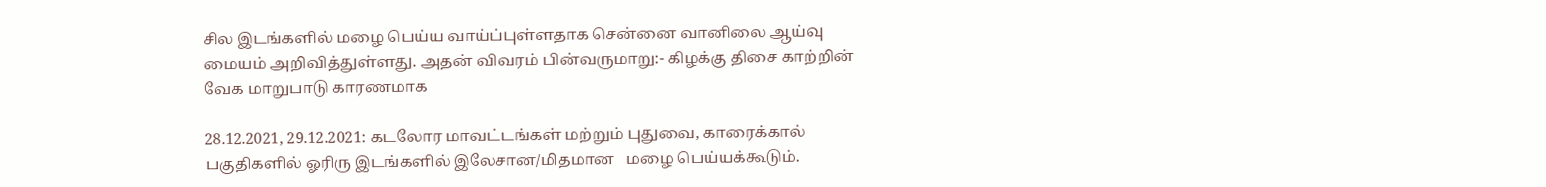சில இடங்களில் மழை பெய்ய வாய்ப்புள்ளதாக சென்னை வானிலை ஆய்வு மையம் அறிவித்துள்ளது. அதன் விவரம் பின்வருமாறு:- கிழக்கு திசை காற்றின் வேக மாறுபாடு காரணமாக

28.12.2021, 29.12.2021: கடலோர மாவட்டங்கள் மற்றும் புதுவை, காரைக்கால் பகுதிகளில் ஓரிரு இடங்களில் இலேசான/மிதமான   மழை பெய்யக்கூடும்.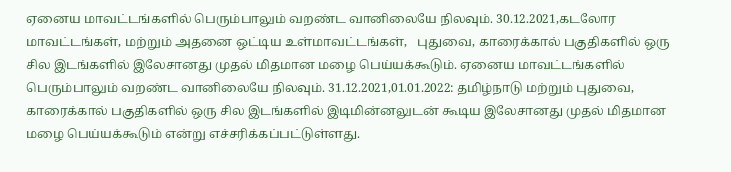ஏனைய மாவட்டங்களில் பெரும்பாலும் வறண்ட வானிலையே நிலவும். 30.12.2021,கடலோர மாவட்டங்கள், மற்றும் அதனை ஒட்டிய உள்மாவட்டங்கள்,   புதுவை, காரைக்கால் பகுதிகளில் ஒரு சில இடங்களில் இலேசானது முதல் மிதமான மழை பெய்யக்கூடும். ஏனைய மாவட்டங்களில் பெரும்பாலும் வறண்ட வானிலையே நிலவும். 31.12.2021,01.01.2022: தமிழ்நாடு மற்றும் புதுவை, காரைக்கால் பகுதிகளில் ஒரு சில இடங்களில் இடிமின்னலுடன் கூடிய இலேசானது முதல் மிதமான மழை பெய்யக்கூடும் என்று எச்சரிக்கப்பட்டுள்ளது.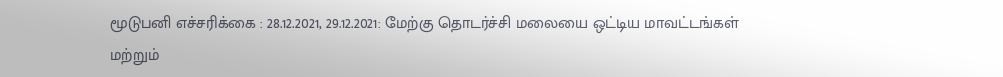மூடுபனி எச்சரிக்கை : 28.12.2021, 29.12.2021: மேற்கு தொடர்ச்சி மலையை ஒட்டிய மாவட்டங்கள் மற்றும்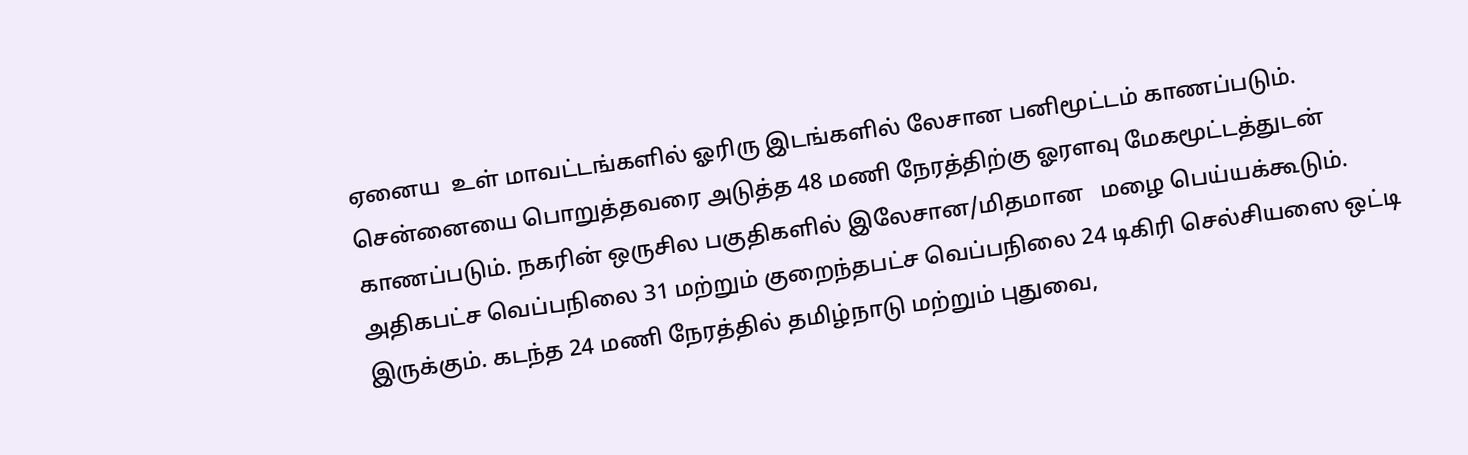ஏனைய  உள் மாவட்டங்களில் ஓரிரு இடங்களில் லேசான பனிமூட்டம் காணப்படும். சென்னையை பொறுத்தவரை அடுத்த 48 மணி நேரத்திற்கு ஓரளவு மேகமூட்டத்துடன் காணப்படும். நகரின் ஒருசில பகுதிகளில் இலேசான/மிதமான   மழை பெய்யக்கூடும். அதிகபட்ச வெப்பநிலை 31 மற்றும் குறைந்தபட்ச வெப்பநிலை 24 டிகிரி செல்சியஸை ஒட்டி இருக்கும். கடந்த 24 மணி நேரத்தில் தமிழ்நாடு மற்றும் புதுவை,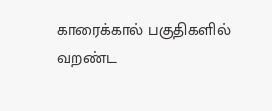காரைக்கால் பகுதிகளில் வறண்ட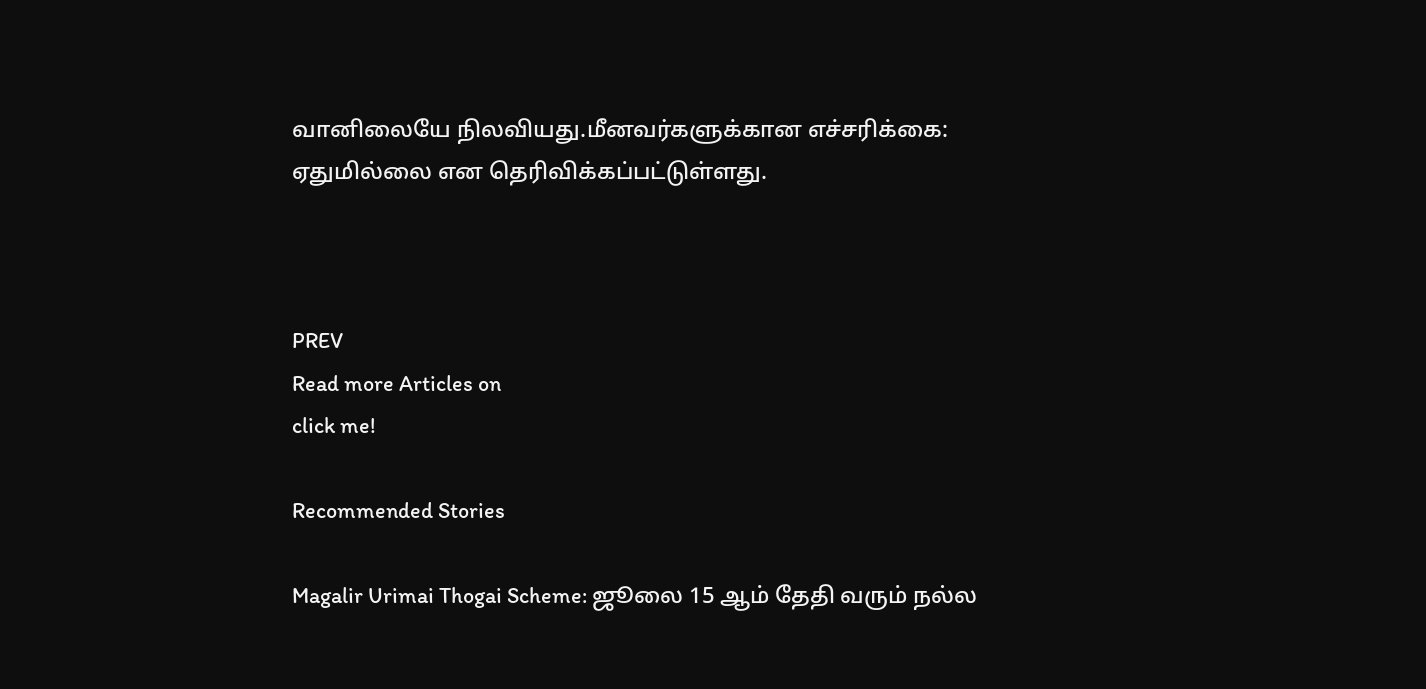வானிலையே நிலவியது.மீனவர்களுக்கான எச்சரிக்கை: ஏதுமில்லை என தெரிவிக்கப்பட்டுள்ளது.



PREV
Read more Articles on
click me!

Recommended Stories

Magalir Urimai Thogai Scheme: ஜூலை 15 ஆம் தேதி வரும் நல்ல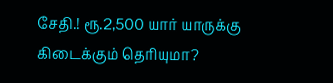சேதி.! ரூ.2,500 யார் யாருக்கு கிடைக்கும் தெரியுமா?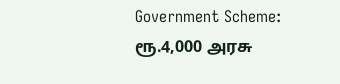Government Scheme: ரூ.4,000 அரசு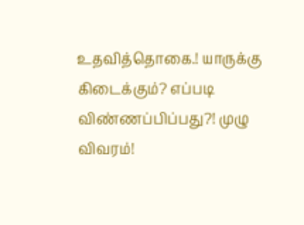உதவித்தொகை.! யாருக்கு கிடைக்கும்? எப்படி விண்ணப்பிப்பது?! முழு விவரம்!